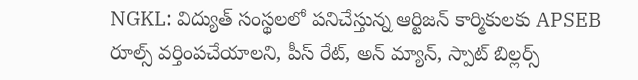NGKL: విద్యుత్ సంస్థలలో పనిచేస్తున్న ఆర్టిజన్ కార్మికులకు APSEB రూల్స్ వర్తింపచేయాలని, పీస్ రేట్, అన్ మ్యాన్, స్పాట్ బిల్లర్స్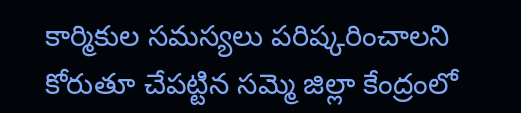కార్మికుల సమస్యలు పరిష్కరించాలని కోరుతూ చేపట్టిన సమ్మె జిల్లా కేంద్రంలో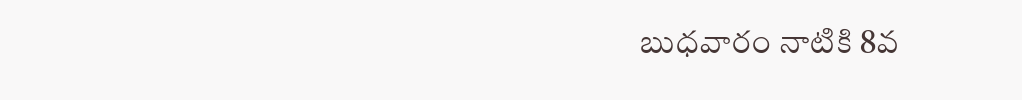బుధవారం నాటికి 8వ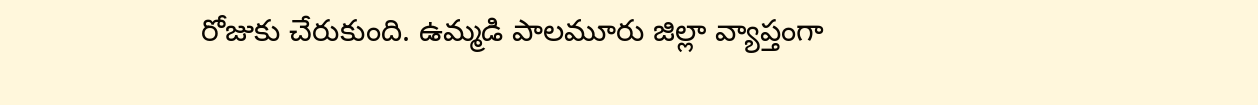రోజుకు చేరుకుంది. ఉమ్మడి పాలమూరు జిల్లా వ్యాప్తంగా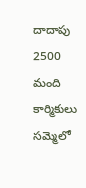దాదాపు 2500 మంది కార్మికులు సమ్మెలో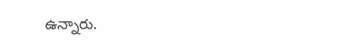ఉన్నారు.